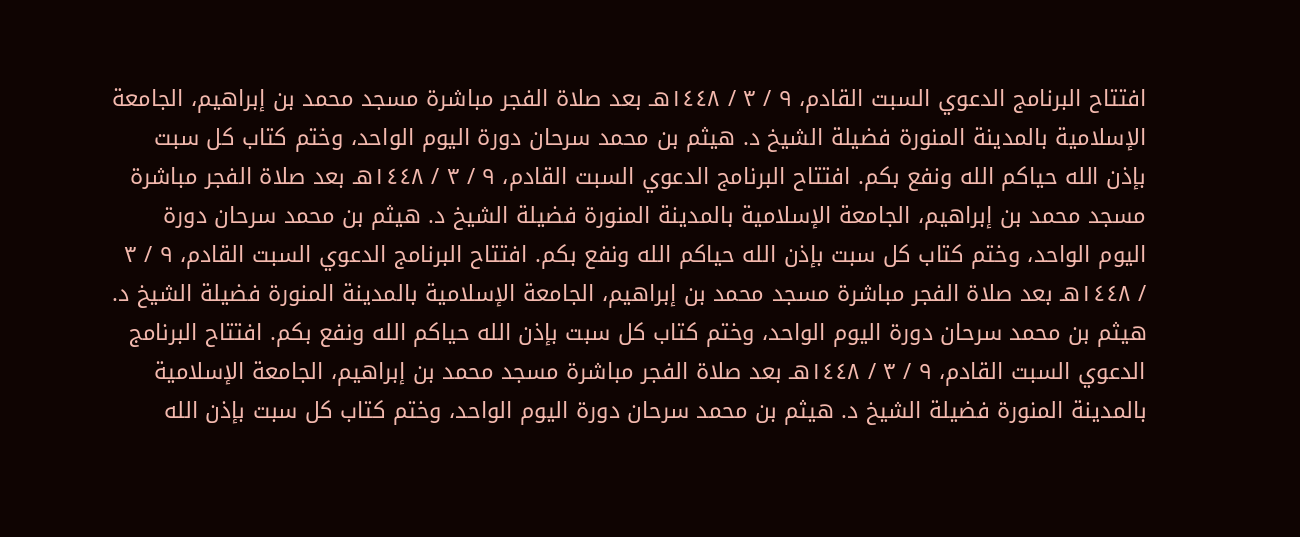افتتاح البرنامج الدعوي السبت القادم، ٩ / ٣ / ١٤٤٨هـ بعد صلاة الفجر مباشرة مسجد محمد بن إبراهيم، الجامعة الإسلامية بالمدينة المنورة فضيلة الشيخ د. هيثم بن محمد سرحان دورة اليوم الواحد، وختم كتاب كل سبت بإذن الله حياكم الله ونفع بكم. افتتاح البرنامج الدعوي السبت القادم، ٩ / ٣ / ١٤٤٨هـ بعد صلاة الفجر مباشرة مسجد محمد بن إبراهيم، الجامعة الإسلامية بالمدينة المنورة فضيلة الشيخ د. هيثم بن محمد سرحان دورة اليوم الواحد، وختم كتاب كل سبت بإذن الله حياكم الله ونفع بكم. افتتاح البرنامج الدعوي السبت القادم، ٩ / ٣ / ١٤٤٨هـ بعد صلاة الفجر مباشرة مسجد محمد بن إبراهيم، الجامعة الإسلامية بالمدينة المنورة فضيلة الشيخ د. هيثم بن محمد سرحان دورة اليوم الواحد، وختم كتاب كل سبت بإذن الله حياكم الله ونفع بكم. افتتاح البرنامج الدعوي السبت القادم، ٩ / ٣ / ١٤٤٨هـ بعد صلاة الفجر مباشرة مسجد محمد بن إبراهيم، الجامعة الإسلامية بالمدينة المنورة فضيلة الشيخ د. هيثم بن محمد سرحان دورة اليوم الواحد، وختم كتاب كل سبت بإذن الله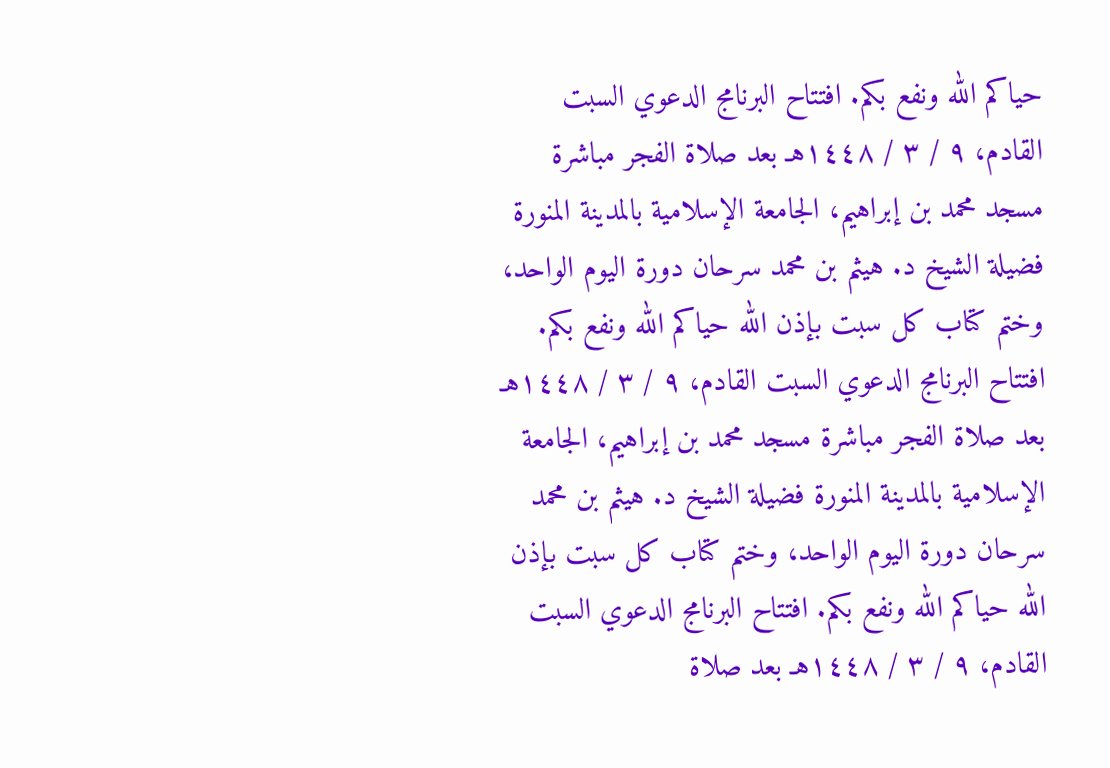حياكم الله ونفع بكم. افتتاح البرنامج الدعوي السبت القادم، ٩ / ٣ / ١٤٤٨هـ بعد صلاة الفجر مباشرة مسجد محمد بن إبراهيم، الجامعة الإسلامية بالمدينة المنورة فضيلة الشيخ د. هيثم بن محمد سرحان دورة اليوم الواحد، وختم كتاب كل سبت بإذن الله حياكم الله ونفع بكم. افتتاح البرنامج الدعوي السبت القادم، ٩ / ٣ / ١٤٤٨هـ بعد صلاة الفجر مباشرة مسجد محمد بن إبراهيم، الجامعة الإسلامية بالمدينة المنورة فضيلة الشيخ د. هيثم بن محمد سرحان دورة اليوم الواحد، وختم كتاب كل سبت بإذن الله حياكم الله ونفع بكم. افتتاح البرنامج الدعوي السبت القادم، ٩ / ٣ / ١٤٤٨هـ بعد صلاة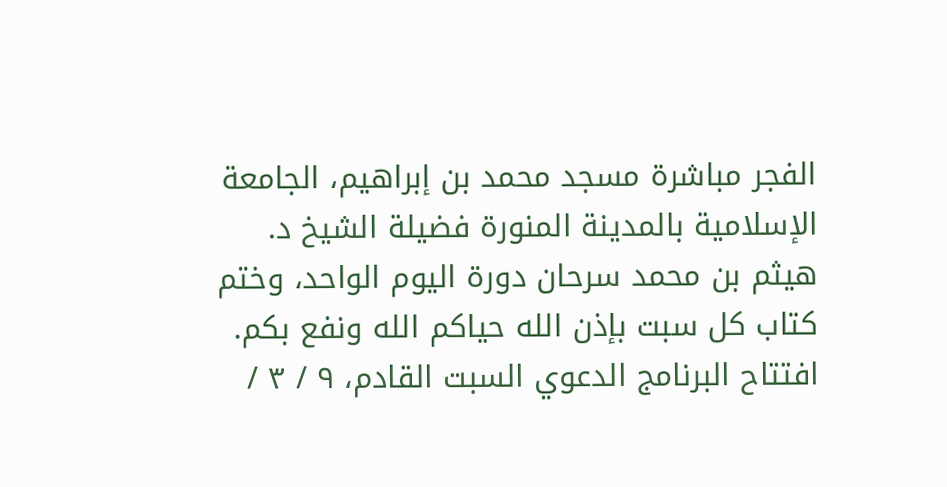الفجر مباشرة مسجد محمد بن إبراهيم، الجامعة الإسلامية بالمدينة المنورة فضيلة الشيخ د. هيثم بن محمد سرحان دورة اليوم الواحد، وختم كتاب كل سبت بإذن الله حياكم الله ونفع بكم. افتتاح البرنامج الدعوي السبت القادم، ٩ / ٣ /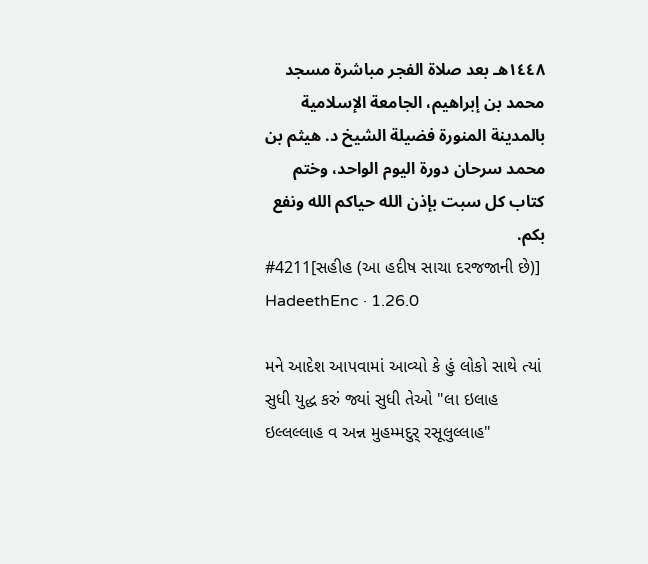١٤٤٨هـ بعد صلاة الفجر مباشرة مسجد محمد بن إبراهيم، الجامعة الإسلامية بالمدينة المنورة فضيلة الشيخ د. هيثم بن محمد سرحان دورة اليوم الواحد، وختم كتاب كل سبت بإذن الله حياكم الله ونفع بكم.
#4211[સહીહ (આ હદીષ સાચા દરજજાની છે)]
HadeethEnc · 1.26.0

મને આદેશ આપવામાં આવ્યો કે હું લોકો સાથે ત્યાં સુધી યુદ્ધ કરું જ્યાં સુધી તેઓ "લા ઇલાહ ઇલ્લલ્લાહ વ અન્ન મુહમ્મદુર્ રસૂલુલ્લાહ"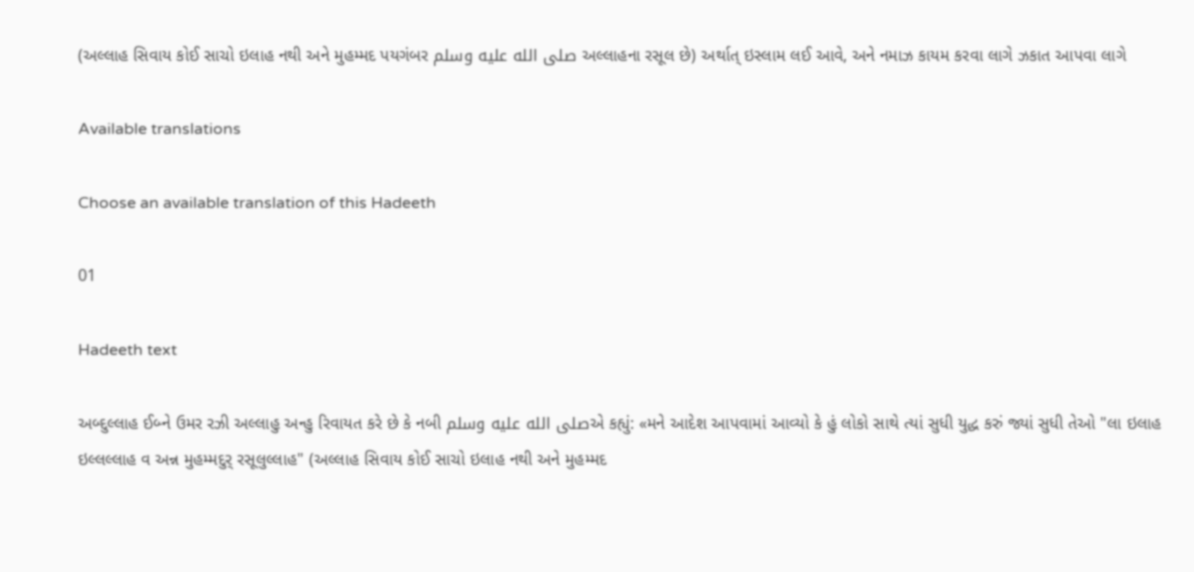(અલ્લાહ સિવાય કોઈ સાચો ઇલાહ નથી અને મુહમ્મદ પયગંબર صلى الله عليه وسلم અલ્લાહના રસૂલ છે) અર્થાત્ ઇસ્લામ લઈ આવે, અને નમાઝ કાયમ કરવા લાગે ઝકાત આપવા લાગે

Available translations

Choose an available translation of this Hadeeth

01

Hadeeth text

અબ્દુલ્લાહ ઈબ્ને ઉમર રઝી અલ્લાહુ અન્હુ રિવાયત કરે છે કે નબી صلى الله عليه وسلمએ કહ્યું: «મને આદેશ આપવામાં આવ્યો કે હું લોકો સાથે ત્યાં સુધી યુદ્ધ કરું જ્યાં સુધી તેઓ "લા ઇલાહ ઇલ્લલ્લાહ વ અન્ન મુહમ્મદુર્ રસૂલુલ્લાહ" (અલ્લાહ સિવાય કોઈ સાચો ઇલાહ નથી અને મુહમ્મદ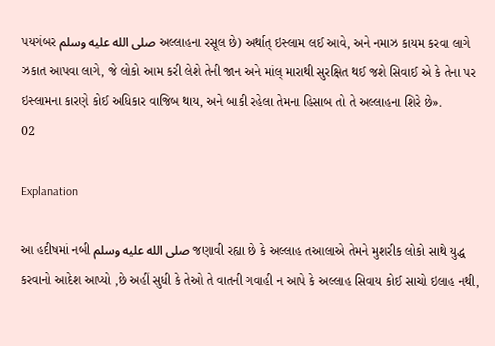પયગંબર صلى الله عليه وسلم અલ્લાહના રસૂલ છે) અર્થાત્ ઇસ્લામ લઈ આવે, અને નમાઝ કાયમ કરવા લાગે ઝકાત આપવા લાગે, જે લોકો આમ કરી લેશે તેની જાન અને માંલ્ મારાથી સુરક્ષિત થઈ જશે સિવાઈ એ કે તેના પર ઇસ્લામના કારણે કોઈ અધિકાર વાજિબ થાય, અને બાકી રહેલા તેમના હિસાબ તો તે અલ્લાહના શિરે છે».
02

Explanation

આ હદીષમાં નબી صلى الله عليه وسلم જણાવી રહ્યા છે કે અલ્લાહ તઆલાએ તેમને મુશરીક લોકો સાથે યુદ્ધ કરવાનો આદેશ આપ્યો ,છે અહીં સુધી કે તેઓ તે વાતની ગવાહી ન આપે કે અલ્લાહ સિવાય કોઈ સાચો ઇલાહ નથી,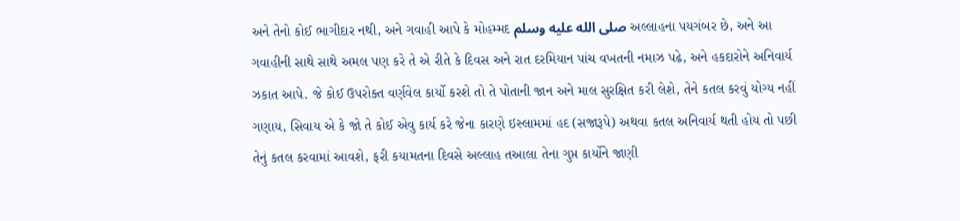અને તેનો કોઈ ભાગીદાર નથી, અને ગવાહી આપે કે મોહમ્મદ صلى الله عليه وسلم અલ્લાહના પયગંબર છે, અને આ ગવાહીની સાથે સાથે અમલ પણ કરે તે એ રીતે કે દિવસ અને રાત દરમિયાન પાંચ વખતની નમાઝ પઢે, અને હકદારોને અનિવાર્ય ઝકાત આપે. જે કોઈ ઉપરોક્ત વર્ણવેલ કાર્યો કરશે તો તે પોતાની જાન અને માલ સુરક્ષિત કરી લેશે, તેને કતલ કરવું યોગ્ય નહીં ગણાય, સિવાય એ કે જો તે કોઈ એવુ કાર્ય કરે જેના કારણે ઇસ્લામમાં હદ (સજારૂપે) અથવા કતલ અનિવાર્ય થતી હોય તો પછી તેનું કતલ કરવામાં આવશે, ફરી કયામતના દિવસે અલ્લાહ તઆલા તેના ગુપ્ત કાર્યોને જાણી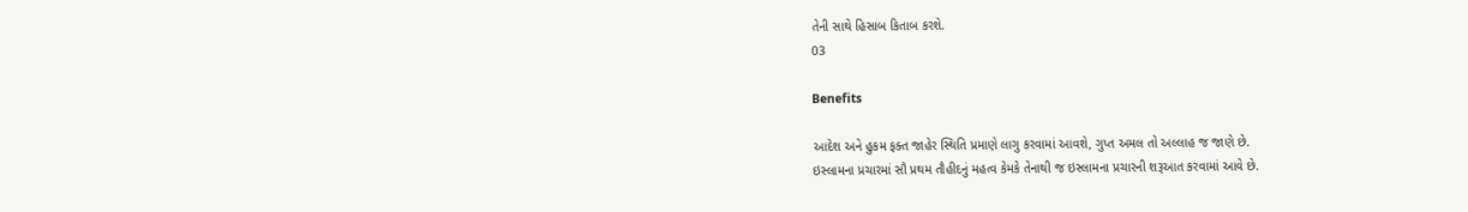તેની સાથે હિસાબ કિતાબ કરશે.
03

Benefits

આદેશ અને હુકમ ફક્ત જાહેર સ્થિતિ પ્રમાણે લાગુ કરવામાં આવશે, ગુપ્ત અમલ તો અલ્લાહ જ જાણે છે.
ઇસ્લામના પ્રચારમાં સૌ પ્રથમ તૌહીદનું મહત્વ કેમકે તેનાથી જ ઇસ્લામના પ્રચારની શરૂઆત કરવામાં આવે છે.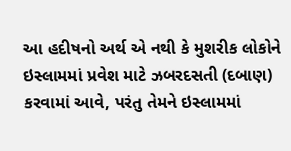આ હદીષનો અર્થ એ નથી કે મુશરીક લોકોને ઇસ્લામમાં પ્રવેશ માટે ઝબરદસતી (દબાણ) કરવામાં આવે, પરંતુ તેમને ઇસ્લામમાં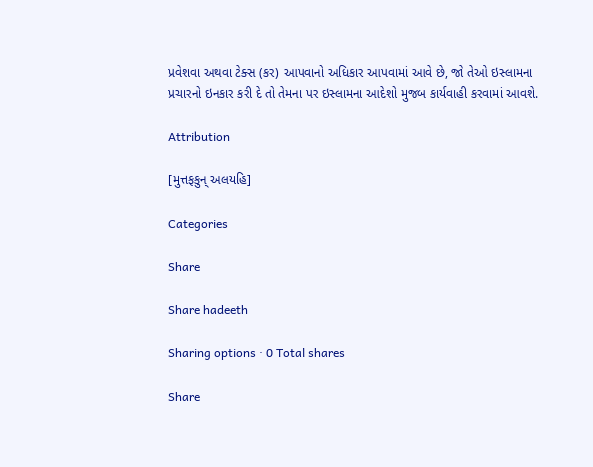પ્રવેશવા અથવા ટેક્સ (કર) આપવાનો અધિકાર આપવામાં આવે છે, જો તેઓ ઇસ્લામના પ્રચારનો ઇનકાર કરી દે તો તેમના પર ઇસ્લામના આદેશો મુજબ કાર્યવાહી કરવામાં આવશે.

Attribution

[મુત્તફકુન્ અલયહિ]

Categories

Share

Share hadeeth

Sharing options · 0 Total shares

Share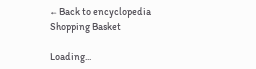← Back to encyclopedia
Shopping Basket

Loading...